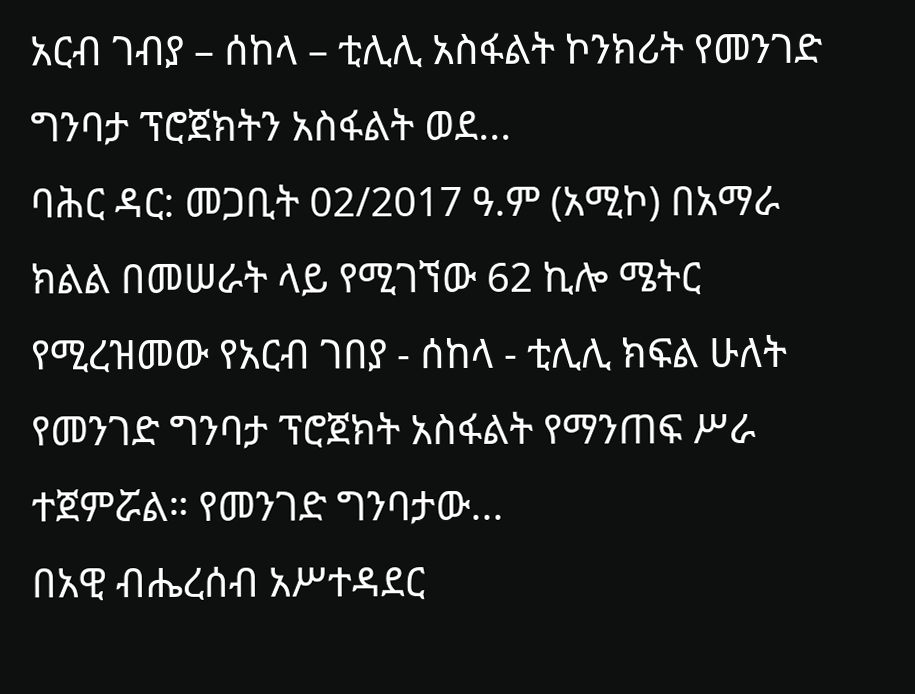አርብ ገብያ – ሰከላ – ቲሊሊ አስፋልት ኮንክሪት የመንገድ ግንባታ ፕሮጀክትን አስፋልት ወደ...
ባሕር ዳር: መጋቢት 02/2017 ዓ.ም (አሚኮ) በአማራ ክልል በመሠራት ላይ የሚገኘው 62 ኪሎ ሜትር የሚረዝመው የአርብ ገበያ - ሰከላ - ቲሊሊ ክፍል ሁለት የመንገድ ግንባታ ፕሮጀክት አስፋልት የማንጠፍ ሥራ ተጀምሯል። የመንገድ ግንባታው...
በአዊ ብሔረሰብ አሥተዳደር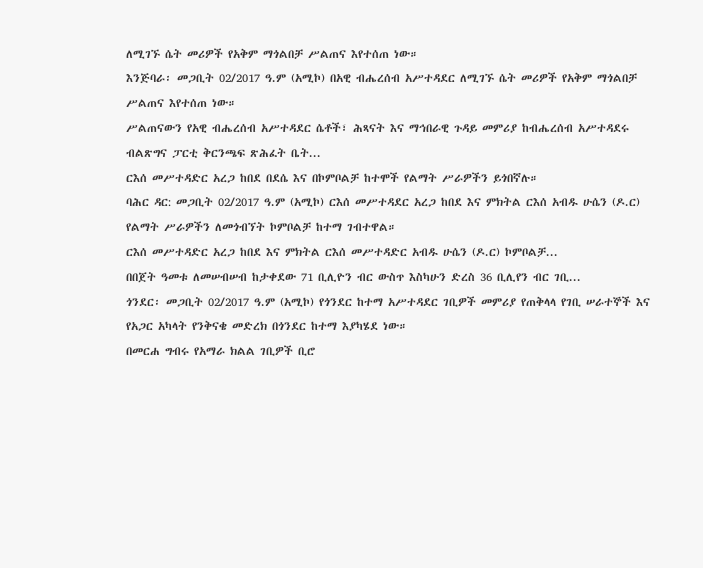ለሚገኙ ሴት መሪዎች የአቅም ማጎልበቻ ሥልጠና እየተሰጠ ነው።
እንጅባራ፡ መጋቢት 02/2017 ዓ.ም (አሚኮ) በአዊ ብሔረሰብ አሥተዳደር ለሚገኙ ሴት መሪዎች የአቅም ማጎልበቻ ሥልጠና እየተሰጠ ነው።
ሥልጠናውን የአዊ ብሔረሰብ አሥተዳደር ሴቶች፣ ሕጻናት እና ማኅበራዊ ጉዳይ መምሪያ ከብሔረሰብ አሥተዳደሩ ብልጽግና ፓርቲ ቅርንጫፍ ጽሕፈት ቤት...
ርእሰ መሥተዳድር አረጋ ከበደ በደሴ እና በኮምቦልቻ ከተሞች የልማት ሥራዎችን ይጎበኛሉ።
ባሕር ዳር: መጋቢት 02/2017 ዓ.ም (አሚኮ) ርእሰ መሥተዳደር አረጋ ከበደ እና ምክትል ርእሰ አብዱ ሁሴን (ዶ.ር) የልማት ሥራዎችን ለመጎብኘት ኮምቦልቻ ከተማ ገብተዋል።
ርእሰ መሥተዳድር አረጋ ከበደ እና ምክትል ርእሰ መሥተዳድር አብዱ ሁሴን (ዶ.ር) ኮምቦልቻ...
በበጀት ዓመቱ ለመሠብሠብ ከታቀደው 71 ቢሊዮን ብር ውስጥ እስካሁን ድረስ 36 ቢሊየን ብር ገቢ...
ጎንደር፡ መጋቢት 02/2017 ዓ.ም (አሚኮ) የጎንደር ከተማ አሥተዳደር ገቢዎች መምሪያ የጠቅላላ የገቢ ሠራተኞች እና የአጋር አካላት የንቅናቄ መድረክ በጎንደር ከተማ እያካሄደ ነው።
በመርሐ ግብሩ የአማራ ክልል ገቢዎች ቢሮ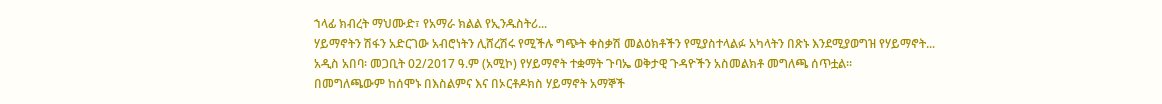ኀላፊ ክብረት ማህሙድ፣ የአማራ ክልል የኢንዱስትሪ...
ሃይማኖትን ሽፋን አድርገው አብሮነትን ሊሸረሽሩ የሚችሉ ግጭት ቀስቃሽ መልዕክቶችን የሚያስተላልፉ አካላትን በጽኑ እንደሚያወግዝ የሃይማኖት...
አዲስ አበባ፡ መጋቢት 02/2017 ዓ.ም (አሚኮ) የሃይማኖት ተቋማት ጉባኤ ወቅታዊ ጉዳዮችን አስመልክቶ መግለጫ ሰጥቷል።
በመግለጫውም ከሰሞኑ በእስልምና እና በኦርቶዶክስ ሃይማኖት አማኞች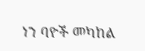ነን ባዮች መካከል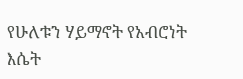የሁለቱን ሃይማኖት የአብሮነት እሴት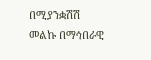በሚያንቋሽሽ መልኩ በማኅበራዊ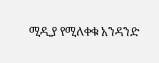ሚዲያ የሚለቀቁ አንዳንድ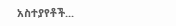አስተያየቶች...